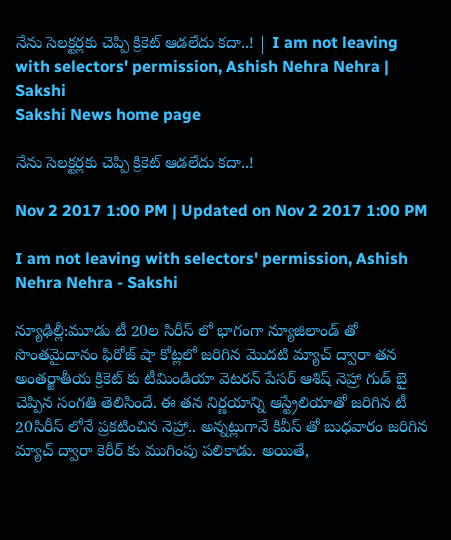నేను సెలక్టర్లకు చెప్పి క్రికెట్ ఆడలేదు కదా..! | I am not leaving with selectors' permission, Ashish Nehra Nehra | Sakshi
Sakshi News home page

నేను సెలక్టర్లకు చెప్పి క్రికెట్ ఆడలేదు కదా..!

Nov 2 2017 1:00 PM | Updated on Nov 2 2017 1:00 PM

I am not leaving with selectors' permission, Ashish Nehra Nehra - Sakshi

న్యూఢిల్లీ:మూడు టీ 20ల సిరీస్ లో భాగంగా న్యూజిలాండ్ తో సొంతమైదానం ఫిరోజ్ షా కోట్లలో జరిగిన మొదటి మ్యాచ్ ద్వారా తన అంతర్జాతీయ క్రికెట్ కు టీమిండియా వెటరన్ పేసర్ ఆశిష్ నెహ్రా గుడ్ బై చెప్పిన సంగతి తెలిసిందే. ఈ తన నిర్ణయాన్ని ఆస్ట్రేలియాతో జరిగిన టీ 20సిరీస్ లోనే ప్రకటించిన నెహ్రా.. అన్నట్లుగానే కివీస్ తో బుధవారం జరిగిన మ్యాచ్ ద్వారా కెరీర్ కు ముగింపు పలికాడు. అయితే,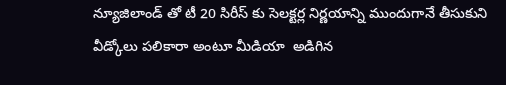న్యూజిలాండ్ తో టీ 20 సిరీస్ కు సెలక్టర్ల నిర్ణయాన్ని ముందుగానే తీసుకుని వీడ్కోలు పలికారా అంటూ మీడియా  అడిగిన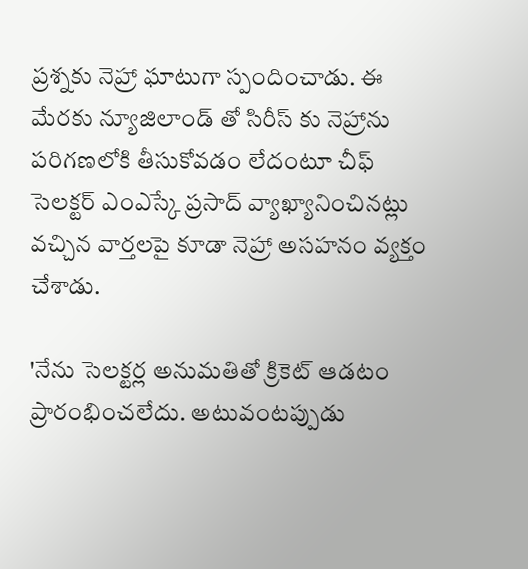ప్రశ్నకు నెహ్రా ఘాటుగా స్పందించాడు. ఈ మేరకు న్యూజిలాండ్ తో సిరీస్ కు నెహ్రాను పరిగణలోకి తీసుకోవడం లేదంటూ చీఫ్ సెలక్టర్ ఎంఎస్కే ప్రసాద్ వ్యాఖ్యానించినట్లు వచ్చిన వార్తలపై కూడా నెహ్రా అసహనం వ్యక్తం చేశాడు.

'నేను సెలక్టర్ల అనుమతితో క్రికెట్ ఆడటం ప్రారంభించలేదు. అటువంటప్పుడు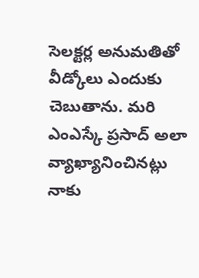సెలక్టర్ల అనుమతితో వీడ్కోలు ఎందుకు చెబుతాను. మరి ఎంఎస్కే ప్రసాద్ అలా వ్యాఖ్యానించినట్లు నాకు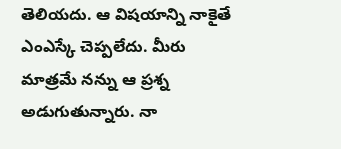తెలియదు. ఆ విషయాన్ని నాకైతే ఎంఎస్కే చెప్పలేదు. మీరు మాత్రమే నన్ను ఆ ప్రశ్న అడుగుతున్నారు. నా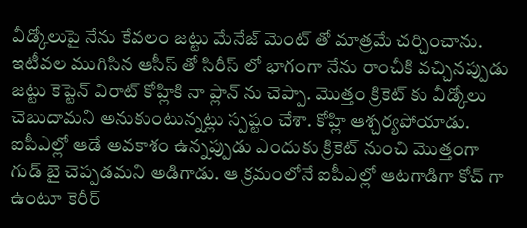వీడ్కోలుపై నేను కేవలం జట్టు మేనేజ్ మెంట్ తో మాత్రమే చర్చించాను. ఇటీవల ముగిసిన ఆసీస్ తో సిరీస్ లో భాగంగా నేను రాంచీకి వచ్చినప్పుడు జట్టు కెప్టెన్ విరాట్ కోహ్లికి నా ప్లాన్ ను చెప్పా. మొత్తం క్రికెట్ కు వీడ్కోలు చెబుదామని అనుకుంటున్నట్లు స్పష్టం చేశా. కోహ్లి ఆశ్చర్యపోయాడు. ఐపీఎల్లో ఆడే అవకాశం ఉన్నప్పుడు ఎందుకు క్రికెట్ నుంచి మొత్తంగా గుడ్ బై చెప్పడమని అడిగాడు. ఆ క్రమంలోనే ఐపీఎల్లో ఆటగాడిగా కోచ్ గా ఉంటూ కెరీర్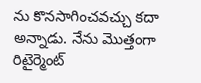ను కొనసాగించవచ్చు కదా అన్నాడు. నేను మొత్తంగా రిటైర్మెంట్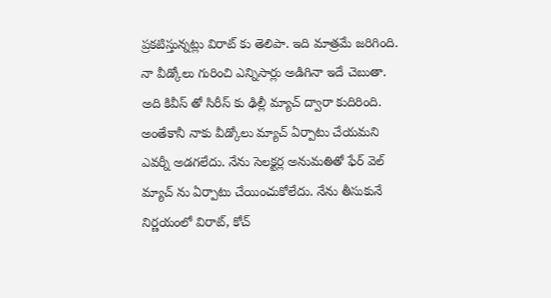ప్రకటిస్తున్నట్లు విరాట్ కు తెలిపా. ఇది మాత్రమే జరిగింది. నా వీడ్కోలు గురించి ఎన్నిసార్లు అడిగినా ఇదే చెబుతా. అది కివీస్ తో సిరీస్ కు ఢిల్లీ మ్యాచ్ ద్వారా కుదిరింది. అంతేకానీ నాకు వీడ్కోలు మ్యాచ్ ఏర్పాటు చేయమని ఎవర్నీ అడగలేదు. నేను సెలక్టర్ల అనుమతితో ఫేర్ వెల్ మ్యాచ్ ను ఏర్పాటు చేయించుకోలేదు. నేను తీసుకునే నిర్ణయంలో విరాట్, కోచ్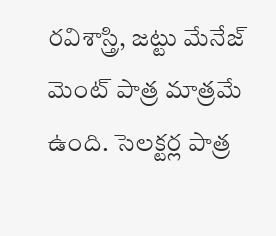రవిశాస్త్రి, జట్టు మేనేజ్ మెంట్ పాత్ర మాత్రమే ఉంది. సెలక్టర్ల పాత్ర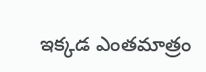ఇక్కడ ఎంతమాత్రం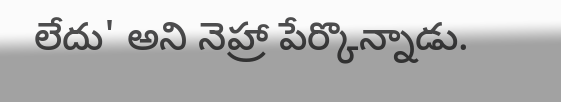లేదు' అని నెహ్రా పేర్కొన్నాడు.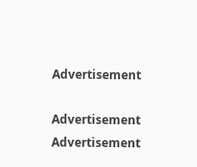Advertisement

Advertisement
Advertisement